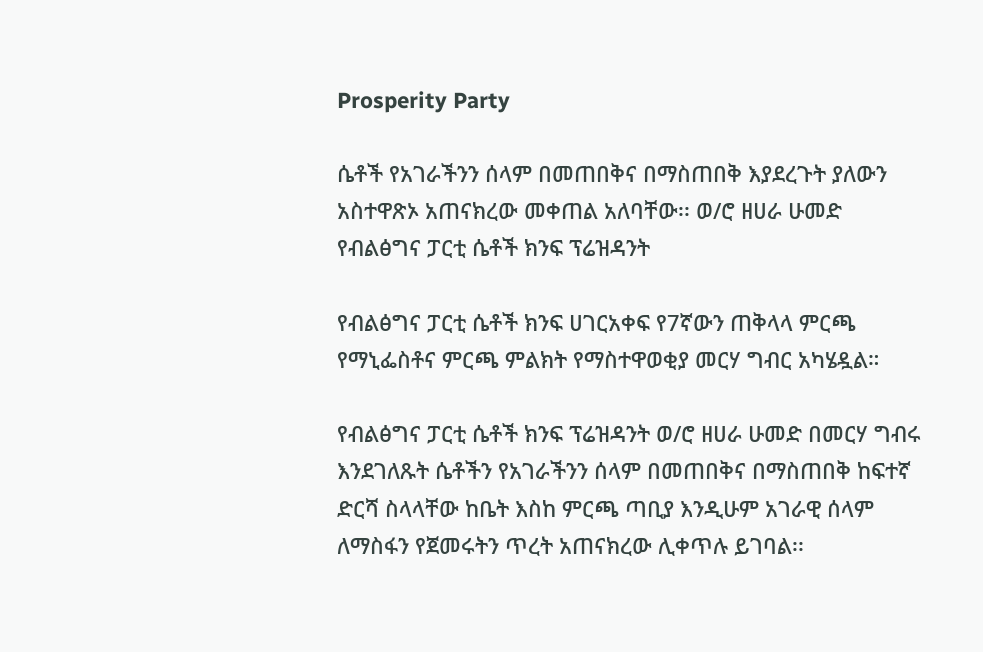Prosperity Party

ሴቶች የአገራችንን ሰላም በመጠበቅና በማስጠበቅ እያደረጉት ያለውን አስተዋጽኦ አጠናክረው መቀጠል አለባቸው፡፡ ወ/ሮ ዘሀራ ሁመድ የብልፅግና ፓርቲ ሴቶች ክንፍ ፕሬዝዳንት

የብልፅግና ፓርቲ ሴቶች ክንፍ ሀገርአቀፍ የ7ኛውን ጠቅላላ ምርጫ የማኒፌስቶና ምርጫ ምልክት የማስተዋወቂያ መርሃ ግብር አካሄዷል።

የብልፅግና ፓርቲ ሴቶች ክንፍ ፕሬዝዳንት ወ/ሮ ዘሀራ ሁመድ በመርሃ ግብሩ እንደገለጹት ሴቶችን የአገራችንን ሰላም በመጠበቅና በማስጠበቅ ከፍተኛ ድርሻ ስላላቸው ከቤት እስከ ምርጫ ጣቢያ እንዲሁም አገራዊ ሰላም ለማስፋን የጀመሩትን ጥረት አጠናክረው ሊቀጥሉ ይገባል፡፡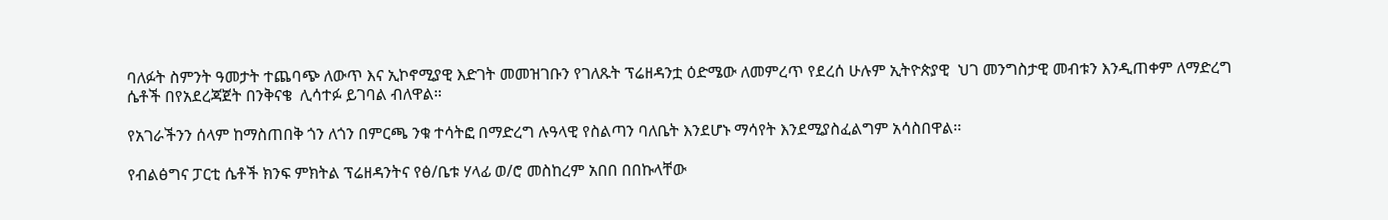ባለፉት ስምንት ዓመታት ተጨባጭ ለውጥ እና ኢኮኖሚያዊ እድገት መመዝገቡን የገለጹት ፕሬዘዳንቷ ዕድሜው ለመምረጥ የደረሰ ሁሉም ኢትዮጵያዊ  ህገ መንግስታዊ መብቱን እንዲጠቀም ለማድረግ ሴቶች በየአደረጃጀት በንቅናቄ  ሊሳተፉ ይገባል ብለዋል።

የአገራችንን ሰላም ከማስጠበቅ ጎን ለጎን በምርጫ ንቁ ተሳትፎ በማድረግ ሉዓላዊ የስልጣን ባለቤት እንደሆኑ ማሳየት እንደሚያስፈልግም አሳስበዋል፡፡

የብልፅግና ፓርቲ ሴቶች ክንፍ ምክትል ፕሬዘዳንትና የፅ/ቤቱ ሃላፊ ወ/ሮ መስከረም አበበ በበኩላቸው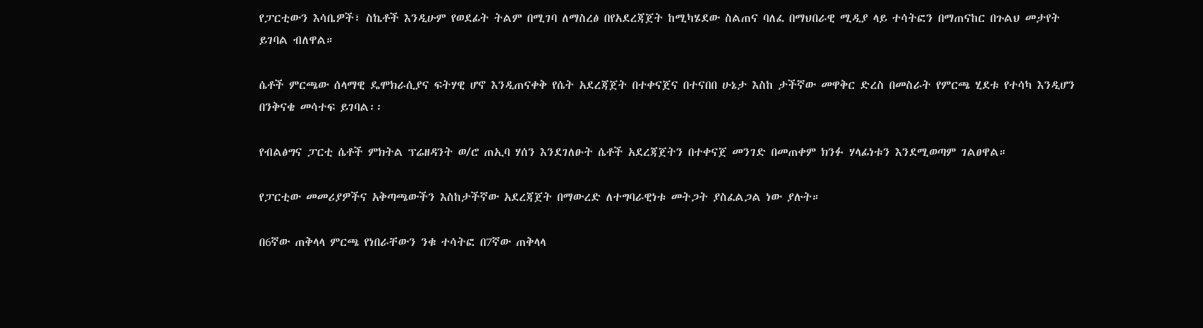የፓርቲውን እሳቤዎች፣ ስኬቶች እንዲሁም የወደፊት ትልም በሚገባ ለማስረፅ በየአደረጃጀት ከሚካሄደው ስልጠና ባለፈ በማህበራዊ ሚዲያ ላይ ተሳትፎን በማጠናከር በጉልህ መታየት ይገባል ብለዋል።

ሴቶች ምርጫው ሰላማዊ ዴሞክራሲያና ፍትሃዊ ሆኖ እንዲጠናቀቅ የሴት አደረጃጀት በተቀናጀና በተናበበ ሁኔታ እስከ ታችኛው መዋቅር ድረስ በመስራት የምርጫ ሂደቱ የተሳካ እንዲሆን በንቅናቄ መሳተፍ ይገባል፡፡

የብልፅግና ፓርቲ ሴቶች ምክትል ፕሬዘዳንት ወ/ሮ ጠኢባ ሃሰን እንደገለፁት ሴቶች አደረጃጀትን በተቀናጀ መንገድ በመጠቀም ክንፉ ሃላፊነቱን እንደሚወጣም ገልፀዋል።

የፓርቲው መመሪያዎችና አቅጣጫውችን እስከታችኛው አደረጃጀት በማውረድ ለተግባራዊነቱ መትጋት ያስፈልጋል ነው ያሉት።

በ6ኛው ጠቅላላ ምርጫ የነበራቸውን ንቁ ተሳትፎ በ7ኛው ጠቅላላ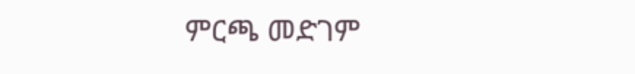ምርጫ መድገም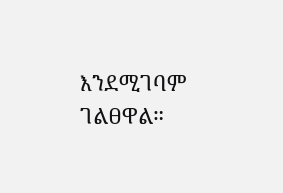እንደሚገባም ገልፀዋል።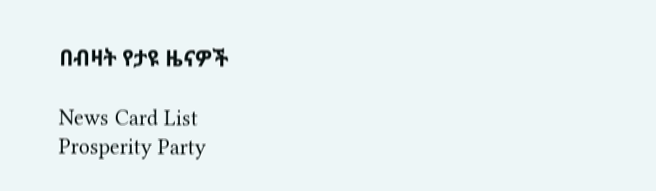በብዛት የታዩ ዜናዎች

News Card List
Prosperity Party